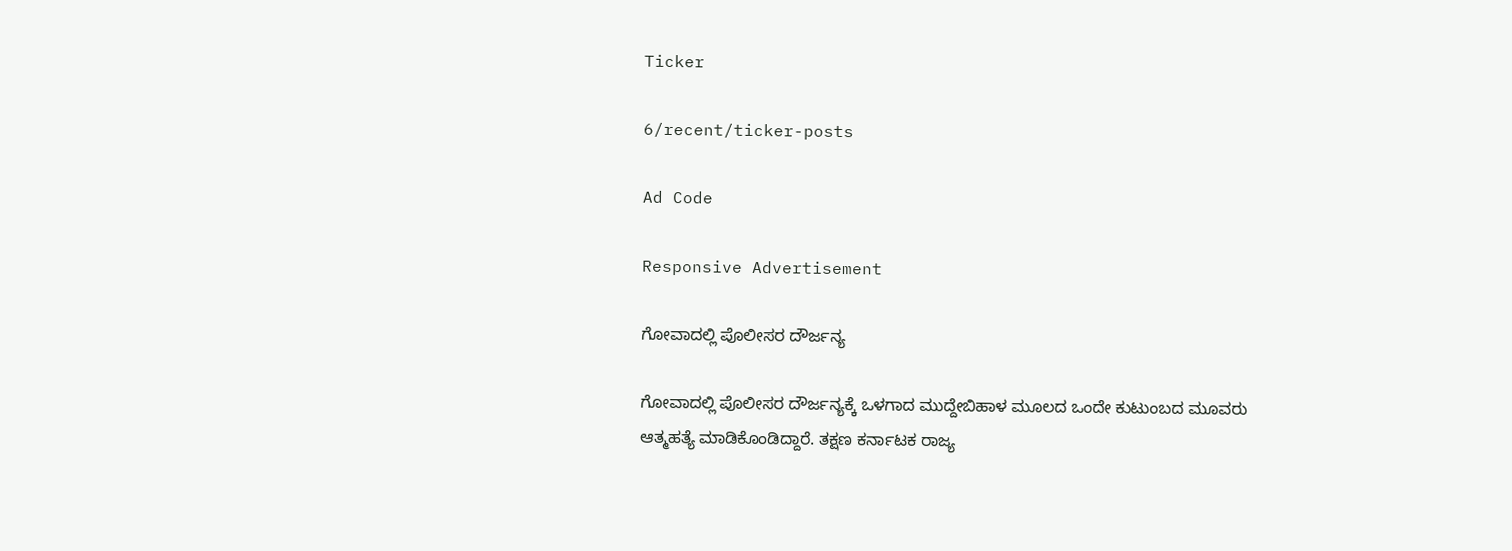Ticker

6/recent/ticker-posts

Ad Code

Responsive Advertisement

ಗೋವಾದಲ್ಲಿ ಪೊಲೀಸರ ದೌರ್ಜನ್ಯ

ಗೋವಾದಲ್ಲಿ ಪೊಲೀಸರ ದೌರ್ಜನ್ಯಕ್ಕೆ ಒಳಗಾದ ಮುದ್ದೇಬಿಹಾಳ ಮೂಲದ ಒಂದೇ ಕುಟುಂಬದ ಮೂವರು ಆತ್ಮಹತ್ಯೆ ಮಾಡಿಕೊಂಡಿದ್ದಾರೆ. ತಕ್ಷಣ ಕರ್ನಾಟಕ ರಾಜ್ಯ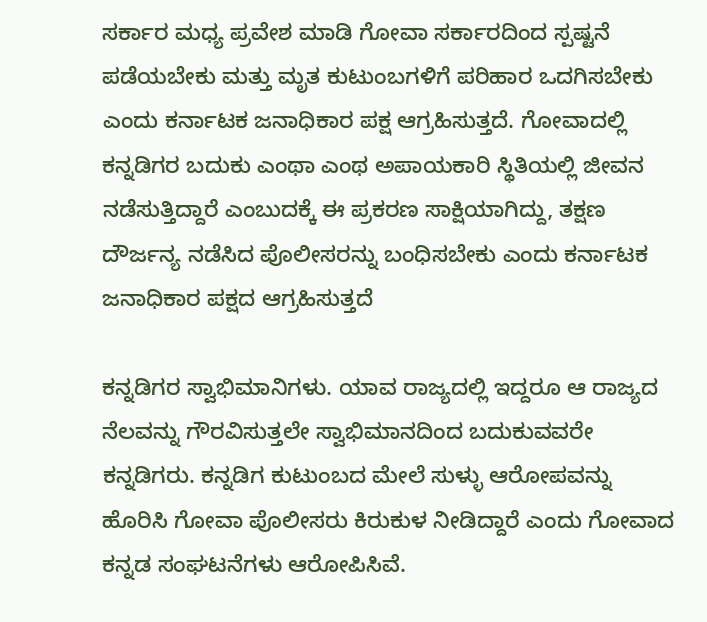ಸರ್ಕಾರ ಮಧ್ಯ ಪ್ರವೇಶ ಮಾಡಿ ಗೋವಾ ಸರ್ಕಾರದಿಂದ ಸ್ಪಷ್ಟನೆ ಪಡೆಯಬೇಕು ಮತ್ತು ಮೃತ ಕುಟುಂಬಗಳಿಗೆ ಪರಿಹಾರ ಒದಗಿಸಬೇಕು ಎಂದು ಕರ್ನಾಟಕ ಜನಾಧಿಕಾರ ಪಕ್ಷ ಆಗ್ರಹಿಸುತ್ತದೆ. ಗೋವಾದಲ್ಲಿ ಕನ್ನಡಿಗರ ಬದುಕು ಎಂಥಾ ಎಂಥ ಅಪಾಯಕಾರಿ ಸ್ಥಿತಿಯಲ್ಲಿ ಜೀವನ ನಡೆಸುತ್ತಿದ್ದಾರೆ ಎಂಬುದಕ್ಕೆ ಈ ಪ್ರಕರಣ ಸಾಕ್ಷಿಯಾಗಿದ್ದು, ತಕ್ಷಣ ದೌರ್ಜನ್ಯ ನಡೆಸಿದ ಪೊಲೀಸರನ್ನು ಬಂಧಿಸಬೇಕು ಎಂದು ಕರ್ನಾಟಕ ಜನಾಧಿಕಾರ ಪಕ್ಷದ ಆಗ್ರಹಿಸುತ್ತದೆ

ಕನ್ನಡಿಗರ ಸ್ವಾಭಿಮಾನಿಗಳು. ಯಾವ ರಾಜ್ಯದಲ್ಲಿ ಇದ್ದರೂ ಆ ರಾಜ್ಯದ ನೆಲವನ್ನು ಗೌರವಿಸುತ್ತಲೇ ಸ್ವಾಭಿಮಾನದಿಂದ ಬದುಕುವವರೇ ಕನ್ನಡಿಗರು. ಕನ್ನಡಿಗ ಕುಟುಂಬದ ಮೇಲೆ ಸುಳ್ಳು ಆರೋಪವನ್ನು ಹೊರಿಸಿ ಗೋವಾ ಪೊಲೀಸರು ಕಿರುಕುಳ ನೀಡಿದ್ದಾರೆ ಎಂದು ಗೋವಾದ ಕನ್ನಡ ಸಂಘಟನೆಗಳು ಆರೋಪಿಸಿವೆ.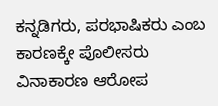ಕನ್ನಡಿಗರು, ಪರಭಾಷಿಕರು ಎಂಬ ಕಾರಣಕ್ಕೇ ಪೊಲೀಸರು ವಿನಾಕಾರಣ ಆರೋಪ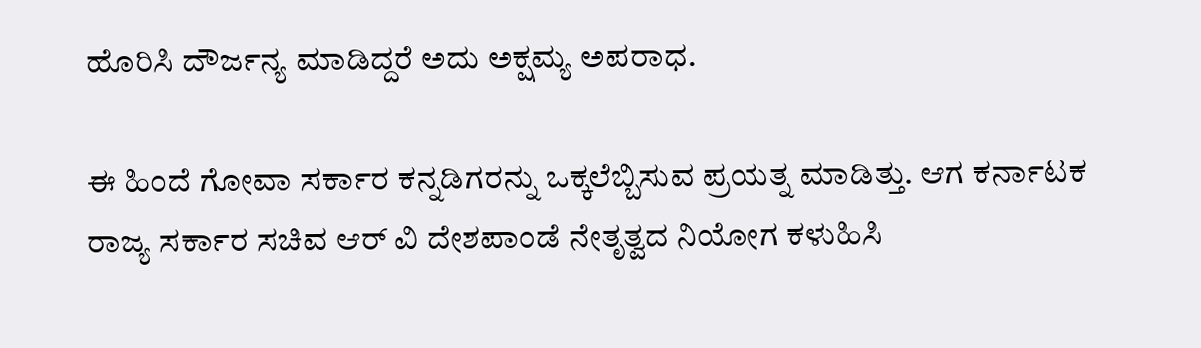ಹೊರಿಸಿ ದೌರ್ಜನ್ಯ ಮಾಡಿದ್ದರೆ ಅದು ಅಕ್ಷಮ್ಯ ಅಪರಾಧ.

ಈ ಹಿಂದೆ ಗೋವಾ ಸರ್ಕಾರ ಕನ್ನಡಿಗರನ್ನು ಒಕ್ಕಲೆಬ್ಬಿಸುವ ಪ್ರಯತ್ನ ಮಾಡಿತ್ತು. ಆಗ ಕರ್ನಾಟಕ ರಾಜ್ಯ ಸರ್ಕಾರ ಸಚಿವ ಆರ್ ವಿ ದೇಶಪಾಂಡೆ ನೇತೃತ್ವದ ನಿಯೋಗ ಕಳುಹಿಸಿ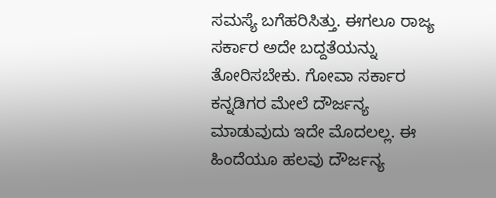ಸಮಸ್ಯೆ ಬಗೆಹರಿಸಿತ್ತು. ಈಗಲೂ ರಾಜ್ಯ ಸರ್ಕಾರ ಅದೇ ಬದ್ದತೆಯನ್ನು ತೋರಿಸಬೇಕು‌. ಗೋವಾ ಸರ್ಕಾರ ಕನ್ನಡಿಗರ ಮೇಲೆ ದೌರ್ಜನ್ಯ ಮಾಡುವುದು ಇದೇ ಮೊದಲಲ್ಲ. ಈ ಹಿಂದೆಯೂ ಹಲವು ದೌರ್ಜನ್ಯ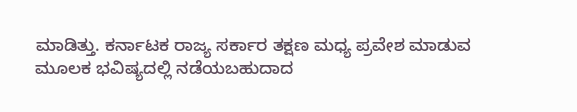ಮಾಡಿತ್ತು. ಕರ್ನಾಟಕ ರಾಜ್ಯ ಸರ್ಕಾರ ತಕ್ಷಣ ಮಧ್ಯ ಪ್ರವೇಶ ಮಾಡುವ ಮೂಲಕ ಭವಿಷ್ಯದಲ್ಲಿ ನಡೆಯಬಹುದಾದ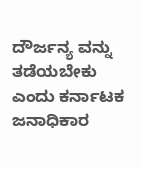ದೌರ್ಜನ್ಯ ವನ್ನು ತಡೆಯಬೇಕು ಎಂದು ಕರ್ನಾಟಕ ಜನಾಧಿಕಾರ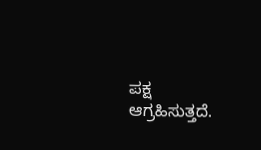ಪಕ್ಷ ಆಗ್ರಹಿಸುತ್ತದೆ.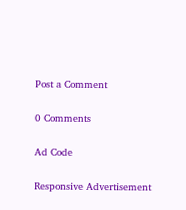Post a Comment

0 Comments

Ad Code

Responsive Advertisement